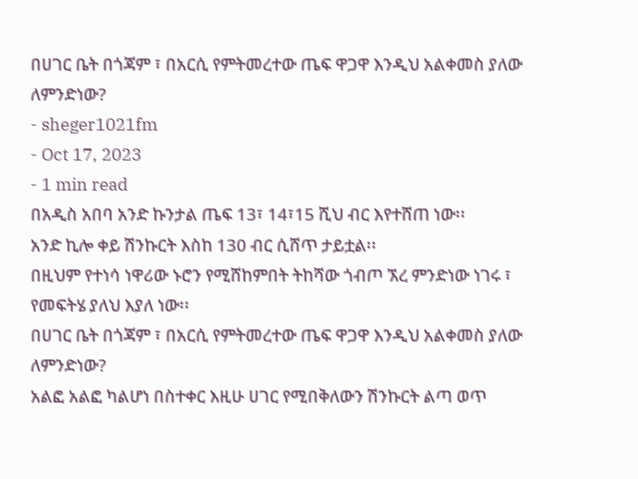በሀገር ቤት በጎጃም ፣ በአርሲ የምትመረተው ጤፍ ዋጋዋ እንዲህ አልቀመስ ያለው ለምንድነው?
- sheger1021fm
- Oct 17, 2023
- 1 min read
በአዲስ አበባ አንድ ኩንታል ጤፍ 13፣ 14፣15 ሺህ ብር እየተሸጠ ነው፡፡
አንድ ኪሎ ቀይ ሽንኩርት እስከ 130 ብር ሲሸጥ ታይቷል፡፡
በዚህም የተነሳ ነዋሪው ኑሮን የሚሸከምበት ትከሻው ጎብጦ ኧረ ምንድነው ነገሩ ፣ የመፍትሄ ያለህ እያለ ነው፡፡
በሀገር ቤት በጎጃም ፣ በአርሲ የምትመረተው ጤፍ ዋጋዋ እንዲህ አልቀመስ ያለው ለምንድነው?
አልፎ አልፎ ካልሆነ በስተቀር እዚሁ ሀገር የሚበቅለውን ሽንኩርት ልጣ ወጥ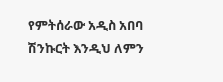የምትሰራው አዲስ አበባ ሽንኩርት እንዲህ ለምን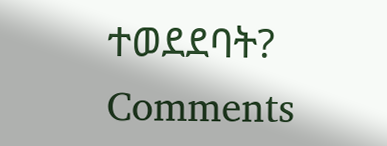ተወደደባት?
Comments